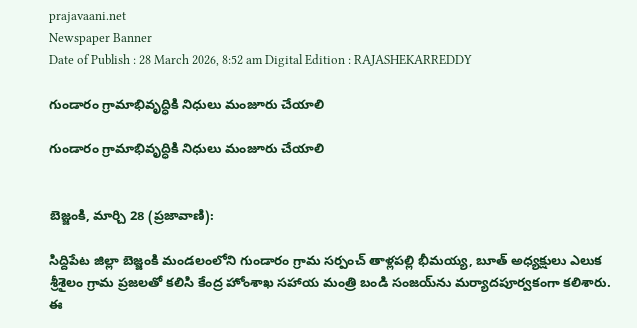prajavaani.net
Newspaper Banner
Date of Publish : 28 March 2026, 8:52 am Digital Edition : RAJASHEKARREDDY

గుండారం గ్రామాభివృద్ధికి నిధులు మంజూరు చేయాలి

గుండారం గ్రామాభివృద్ధికి నిధులు మంజూరు చేయాలి


బెజ్జంకి, మార్చి 28 (ప్రజావాణి):

సిద్దిపేట జిల్లా బెజ్జంకి మండలంలోని గుండారం గ్రామ సర్పంచ్ తాళ్లపల్లి భీమయ్య, బూత్ అధ్యక్షులు ఎలుక శ్రీశైలం గ్రామ ప్రజలతో కలిసి కేంద్ర హోంశాఖ సహాయ మంత్రి బండి సంజయ్‌ను మర్యాదపూర్వకంగా కలిశారు.
ఈ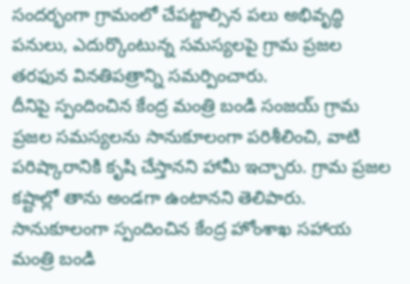సందర్భంగా గ్రామంలో చేపట్టాల్సిన పలు అభివృద్ధి పనులు, ఎదుర్కొంటున్న సమస్యలపై గ్రామ ప్రజల తరఫున వినతిపత్రాన్ని సమర్పించారు.
దీనిపై స్పందించిన కేంద్ర మంత్రి బండి సంజయ్ గ్రామ ప్రజల సమస్యలను సానుకూలంగా పరిశీలించి, వాటి పరిష్కారానికి కృషి చేస్తానని హామీ ఇచ్చారు. గ్రామ ప్రజల కష్టాల్లో తాను అండగా ఉంటానని తెలిపారు.
సానుకూలంగా స్పందించిన కేంద్ర హోంశాఖ సహాయ మంత్రి బండి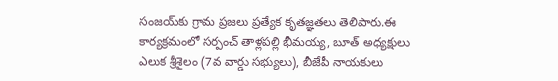సంజయ్‌కు గ్రామ ప్రజలు ప్రత్యేక కృతజ్ఞతలు తెలిపారు.ఈ కార్యక్రమంలో సర్పంచ్ తాళ్లపల్లి భీమయ్య, బూత్ అధ్యక్షులు ఎలుక శ్రీశైలం (7వ వార్డు సభ్యులు), బీజేపీ నాయకులు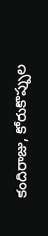కందిరాజు, కోరుకొప్పుల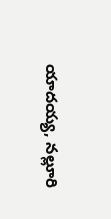యాదయ్య, నల్లూరి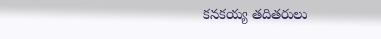కనకయ్య తదితరులు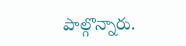పాల్గొన్నారు.